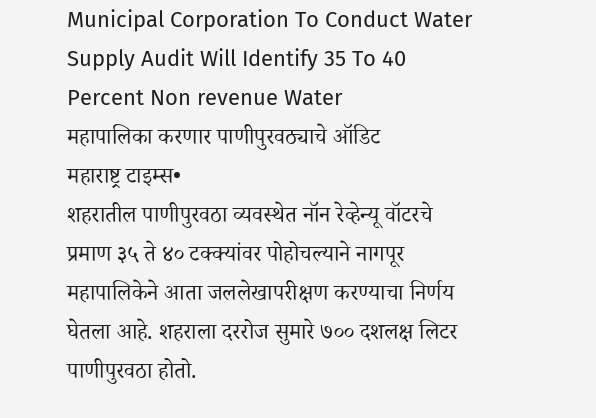Municipal Corporation To Conduct Water Supply Audit Will Identify 35 To 40 Percent Non revenue Water
महापालिका करणार पाणीपुरवठ्याचे ऑडिट
महाराष्ट्र टाइम्स•
शहरातील पाणीपुरवठा व्यवस्थेत नॉन रेव्हेन्यू वॉटरचे प्रमाण ३५ ते ४० टक्क्यांवर पोहोचल्याने नागपूर महापालिकेने आता जललेखापरीक्षण करण्याचा निर्णय घेतला आहे. शहराला दररोज सुमारे ७०० दशलक्ष लिटर पाणीपुरवठा होतो.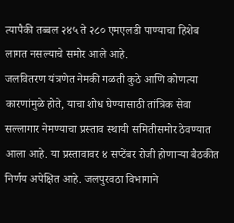त्यापैकी तब्बल २४५ ते २८० एमएलडी पाण्याचा हिशेब लागत नसल्याचे समोर आले आहे.
जलवितरण यंत्रणेत नेमकी गळती कुठे आणि कोणत्या कारणांमुळे होते, याचा शोध घेण्यासाठी तांत्रिक सेवा सल्लागार नेमण्याचा प्रस्ताव स्थायी समितीसमोर ठेवण्यात आला आहे. या प्रस्तावावर ४ सप्टेंबर रोजी होणाऱ्या बैठकीत निर्णय अपेक्षित आहे. जलपुरवठा विभागाने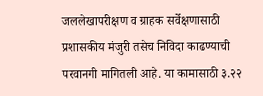जललेखापरीक्षण व ग्राहक सर्वेक्षणासाठी प्रशासकीय मंजुरी तसेच निविदा काढण्याची परवानगी मागितली आहे. या कामासाठी ३.२२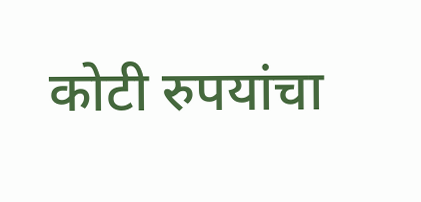कोटी रुपयांचा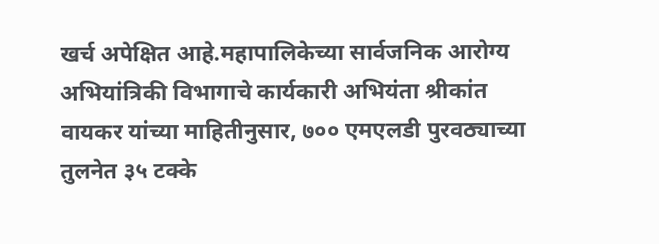खर्च अपेक्षित आहे.महापालिकेच्या सार्वजनिक आरोग्य अभियांत्रिकी विभागाचे कार्यकारी अभियंता श्रीकांत वायकर यांच्या माहितीनुसार, ७०० एमएलडी पुरवठ्याच्या तुलनेत ३५ टक्के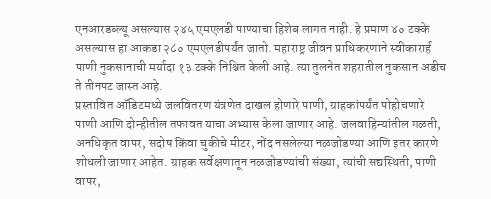एनआरडब्ल्यू असल्यास २४५ एमएलडी पाण्याचा हिशेब लागत नाही. हे प्रमाण ४० टक्के असल्यास हा आकडा २८० एमएलडीपर्यंत जातो. महाराष्ट्र जीवन प्राधिकरणाने स्वीकारार्ह पाणी नुकसानाची मर्यादा १३ टक्के निश्चित केली आहे. त्या तुलनेत शहरातील नुकसान अडीच ते तीनपट जास्त आहे.
प्रस्तावित ऑडिटमध्ये जलवितरण यंत्रणेत दाखल होणारे पाणी, ग्राहकांपर्यंत पोहोचणारे पाणी आणि दोन्हीतील तफावत याचा अभ्यास केला जाणार आहे. जलवाहिन्यांतील गळती, अनधिकृत वापर, सदोष किंवा चुकीचे मीटर, नोंद नसलेल्या नळजोडण्या आणि इतर कारणे शोधली जाणार आहेत. ग्राहक सर्वेक्षणातून नळजोडण्यांची संख्या, त्यांची सद्यस्थिती, पाणी वापर,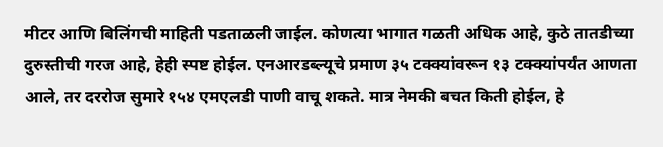मीटर आणि बिलिंगची माहिती पडताळली जाईल. कोणत्या भागात गळती अधिक आहे, कुठे तातडीच्या दुरुस्तीची गरज आहे, हेही स्पष्ट होईल. एनआरडब्ल्यूचे प्रमाण ३५ टक्क्यांवरून १३ टक्क्यांपर्यंत आणता आले, तर दररोज सुमारे १५४ एमएलडी पाणी वाचू शकते. मात्र नेमकी बचत किती होईल, हे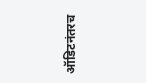ऑडिटनंतरच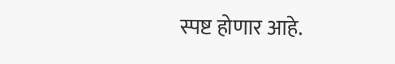स्पष्ट होणार आहे.